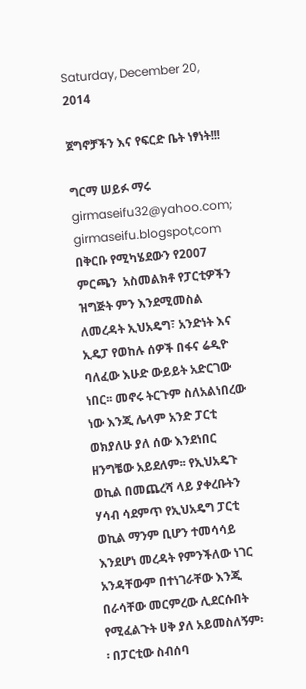Saturday, December 20, 2014

ጀግኖቻችን እና የፍርድ ቤት ነፃነት!!!

ግርማ ሠይፉ ማሩ
girmaseifu32@yahoo.com; girmaseifu.blogspot,com
በቅርቡ የሚካሄደውን የ2007 ምርጫን  አስመልክቶ የፓርቲዎችን ዝግጅት ምን እንደሚመስል ለመረዳት ኢህአዴግ፣ አንድነት እና ኢዴፓ የወከሉ ሰዎች በፋና ሬዲዮ ባለፈው እሁድ ውይይት አድርገው ነበር፡፡ መኖሩ ትርጉም ስለአልነበረው ነው እንጂ ሌላም አንድ ፓርቲ ወክያለሁ ያለ ሰው እንደነበር ዘንግቼው አይደለም፡፡ የኢህአዴጉ ወኪል በመጨረሻ ላይ ያቀረቡትን ሃሳብ ሳደምጥ የኢህአዴግ ፓርቲ ወኪል ማንም ቢሆን ተመሳሳይ እንደሆነ መረዳት የምንችለው ነገር አንዳቸውም በተነገራቸው እንጂ በራሳቸው መርምረው ሊደርሱበት የሚፈልጉት ሀቅ ያለ አይመስለኝም፡፡ በፓርቲው ስብሰባ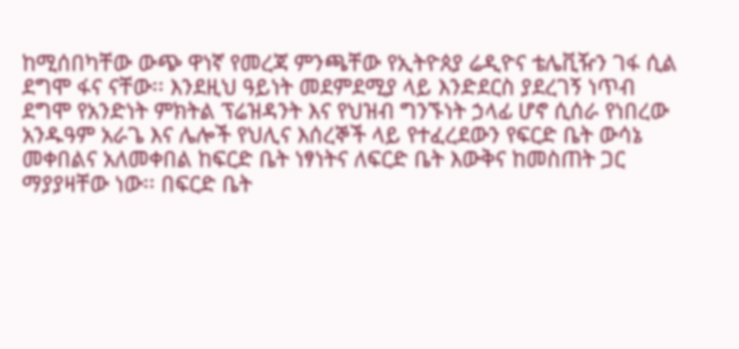ከሚሰበካቸው ውጭ ዋነኛ የመረጃ ምንጫቸው የኢትዮጰያ ሬዲዮና ቴሌቪዥን ገፋ ሲል ደግሞ ፋና ናቸው፡፡ እንደዚህ ዓይነት መደምደሚያ ላይ እንድደርስ ያደረገኝ ነጥብ ደግሞ የአንድነት ምክትል ፕሬዝዳንት እና የህዝብ ግንኙነት ኃላፊ ሆኖ ሲሰራ የነበረው አንዱዓም አራጌ እና ሌሎች የህሊና እሰረኞች ላይ የተፈረደውን የፍርድ ቤት ውሳኔ መቀበልና አለመቀበል ከፍርድ ቤት ነፃነትና ለፍርድ ቤት እውቅና ከመስጠት ጋር ማያያዛቸው ነው፡፡ በፍርድ ቤት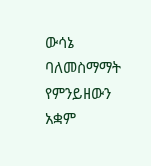ውሳኔ ባለመስማማት የምንይዘውን አቋም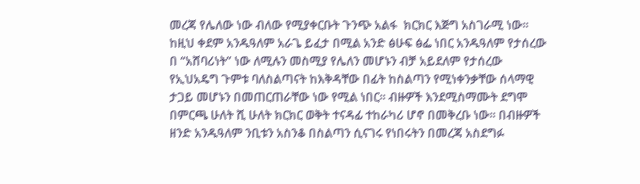መረጃ የሌለው ነው ብለው የሚያቀርቡት ጉንጭ አልፋ  ክርክር እጅግ አስገራሚ ነው፡፡
ከዚህ ቀደም አንዱዓለም አራጌ ይፈታ በሚል አንድ ፅሁፍ ፅፌ ነበር አንዱዓለም የታሰረው በ “አሸባሪነት” ነው ለሚሉን መስሚያ የሌለን መሆኑን ብቻ አይደለም የታሰረው የኢህአዴግ ጉምቱ ባለስልጣናት ከእቅዳቸው በፊት ከስልጣን የሚነቀንቃቸው ሰላማዊ ታጋይ መሆኑን በመጠርጠራቸው ነው የሚል ነበር፡፡ ብዙዎች እንደሚስማሙት ደግሞ በምርጫ ሁለት ሺ ሁለት ክርክር ወቅት ተናዳፊ ተከራካሪ ሆኖ በመቅረቡ ነው፡፡ በብዙዎች ዘንድ አንዱዓለም ንቢቱን አስንቆ በስልጣን ሲናገሩ የነበሩትን በመረጃ አስደግፉ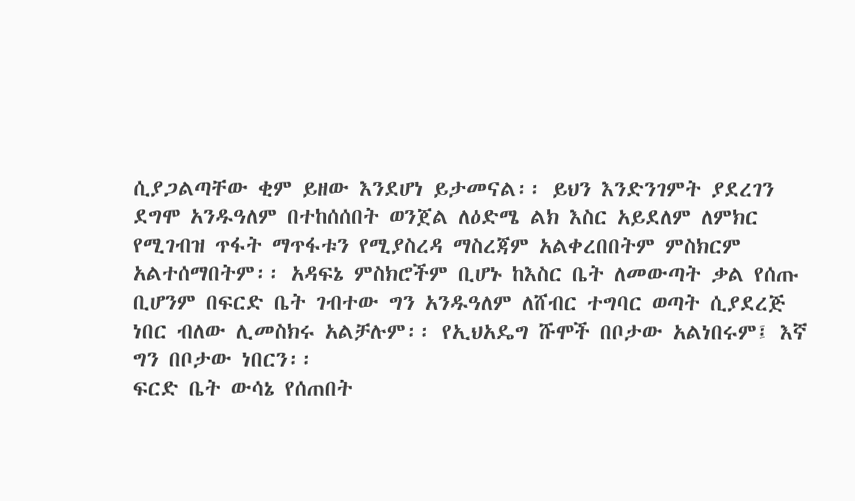ሲያጋልጣቸው ቂም ይዘው እንደሆነ ይታመናል፡፡ ይህን እንድንገምት ያደረገን ደግሞ አንዱዓለም በተከሰሰበት ወንጀል ለዕድሜ ልክ እስር አይደለም ለምክር የሚገብዝ ጥፋት ማጥፋቱን የሚያስረዳ ማስረጃም አልቀረበበትም ምስክርም አልተሰማበትም፡፡ አዳፍኔ ምስክሮችም ቢሆኑ ከእስር ቤት ለመውጣት ቃል የሰጡ ቢሆንም በፍርድ ቤት ገብተው ግን አንዱዓለም ለሸብር ተግባር ወጣት ሲያደረጅ ነበር ብለው ሊመስክሩ አልቻሉም፡፡ የኢህአዴግ ሹሞች በቦታው አልነበሩም፤ እኛ ግን በቦታው ነበርን፡፡
ፍርድ ቤት ውሳኔ የሰጠበት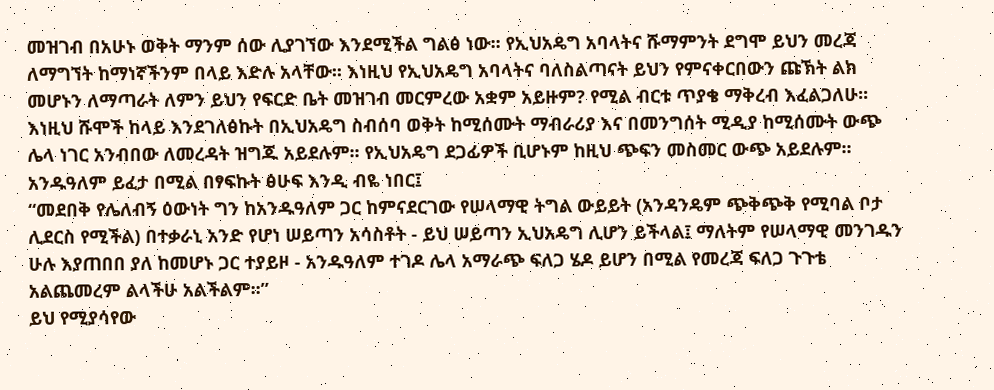መዝገብ በአሁኑ ወቅት ማንም ሰው ሊያገኘው እንደሚችል ግልፅ ነው፡፡ የኢህአዴግ አባላትና ሹማምንት ደግሞ ይህን መረጃ ለማግኘት ከማነኛችንም በላይ እድሉ አላቸው፡፡ እነዚህ የኢህአዴግ አባላትና ባለስልጣናት ይህን የምናቀርበውን ጩኽት ልክ መሆኑን ለማጣራት ለምን ይህን የፍርድ ቤት መዝገብ መርምረው አቋም አይዙም? የሚል ብርቱ ጥያቄ ማቅረብ እፈልጋለሁ፡፡ እነዚህ ሹሞች ከላይ እንደገለፅኩት በኢህአዴግ ስብሰባ ወቅት ከሚሰሙት ማብራሪያ እና በመንግሰት ሚዲያ ከሚሰሙት ውጭ ሌላ ነገር አንብበው ለመረዳት ዝግጁ አይደሉም፡፡ የኢህአዴግ ደጋፊዎች ቢሆኑም ከዚህ ጭፍን መስመር ውጭ አይደሉም፡፡ አንዱዓለም ይፈታ በሚል በፃፍኩት ፅሁፍ እንዲ ብዬ ነበር፤
“መደበቅ የሌለብኝ ዕውነት ግን ከአንዱዓለም ጋር ከምናደርገው የሠላማዊ ትግል ውይይት (አንዳንዴም ጭቅጭቅ የሚባል ቦታ ሊደርስ የሚችል) በተቃራኒ አንድ የሆነ ሠይጣን አሳስቶት - ይህ ሠይጣን ኢህአዴግ ሊሆን ይችላል፤ ማለትም የሠላማዊ መንገዱን ሁሉ እያጠበበ ያለ ከመሆኑ ጋር ተያይዞ - አንዱዓለም ተገዶ ሌላ አማራጭ ፍለጋ ሄዶ ይሆን በሚል የመረጃ ፍለጋ ጉጉቴ አልጨመረም ልላችሁ አልችልም፡፡”
ይህ የሚያሳየው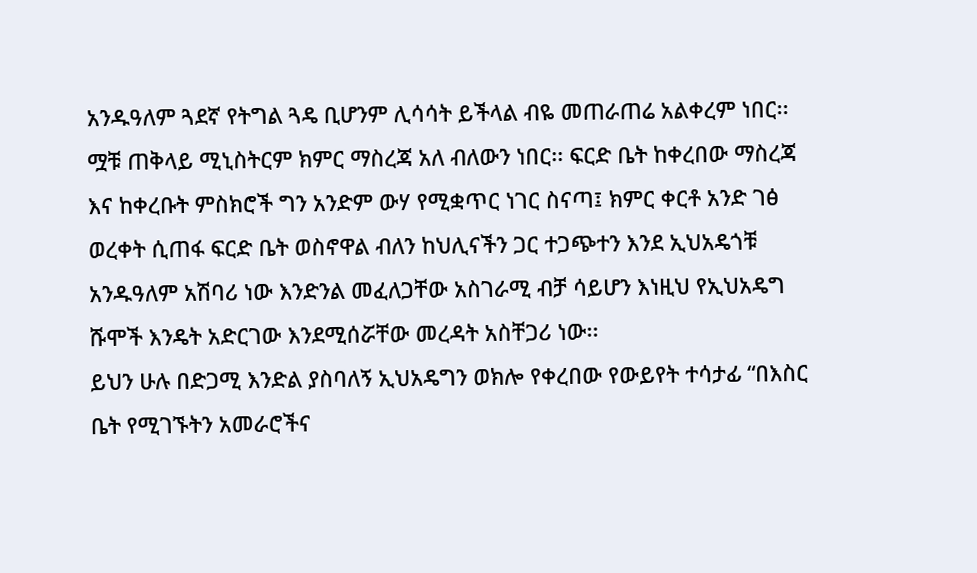አንዱዓለም ጓደኛ የትግል ጓዴ ቢሆንም ሊሳሳት ይችላል ብዬ መጠራጠሬ አልቀረም ነበር፡፡ ሟቹ ጠቅላይ ሚኒስትርም ክምር ማስረጃ አለ ብለውን ነበር፡፡ ፍርድ ቤት ከቀረበው ማስረጃ እና ከቀረቡት ምስክሮች ግን አንድም ውሃ የሚቋጥር ነገር ስናጣ፤ ክምር ቀርቶ አንድ ገፅ ወረቀት ሲጠፋ ፍርድ ቤት ወስኖዋል ብለን ከህሊናችን ጋር ተጋጭተን እንደ ኢህአዴጎቹ አንዱዓለም አሽባሪ ነው እንድንል መፈለጋቸው አስገራሚ ብቻ ሳይሆን እነዚህ የኢህአዴግ ሹሞች እንዴት አድርገው እንደሚሰሯቸው መረዳት አስቸጋሪ ነው፡፡
ይህን ሁሉ በድጋሚ እንድል ያስባለኝ ኢህአዴግን ወክሎ የቀረበው የውይየት ተሳታፊ “በእስር ቤት የሚገኙትን አመራሮችና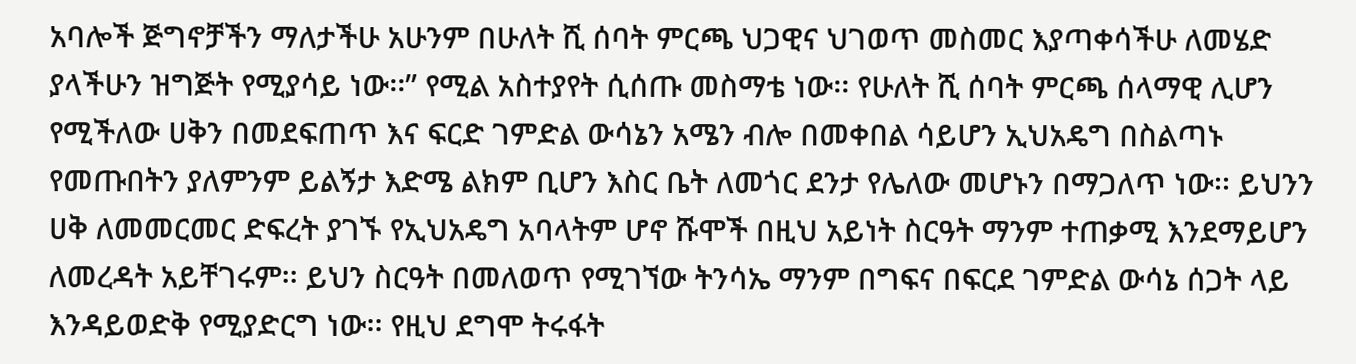አባሎች ጅግኖቻችን ማለታችሁ አሁንም በሁለት ሺ ሰባት ምርጫ ህጋዊና ህገወጥ መስመር እያጣቀሳችሁ ለመሄድ ያላችሁን ዝግጅት የሚያሳይ ነው፡፡” የሚል አስተያየት ሲሰጡ መስማቴ ነው፡፡ የሁለት ሺ ሰባት ምርጫ ሰላማዊ ሊሆን የሚችለው ሀቅን በመደፍጠጥ እና ፍርድ ገምድል ውሳኔን አሜን ብሎ በመቀበል ሳይሆን ኢህአዴግ በስልጣኑ የመጡበትን ያለምንም ይልኝታ እድሜ ልክም ቢሆን እስር ቤት ለመጎር ደንታ የሌለው መሆኑን በማጋለጥ ነው፡፡ ይህንን ሀቅ ለመመርመር ድፍረት ያገኙ የኢህአዴግ አባላትም ሆኖ ሹሞች በዚህ አይነት ስርዓት ማንም ተጠቃሚ እንደማይሆን ለመረዳት አይቸገሩም፡፡ ይህን ስርዓት በመለወጥ የሚገኘው ትንሳኤ ማንም በግፍና በፍርደ ገምድል ውሳኔ ሰጋት ላይ እንዳይወድቅ የሚያድርግ ነው፡፡ የዚህ ደግሞ ትሩፋት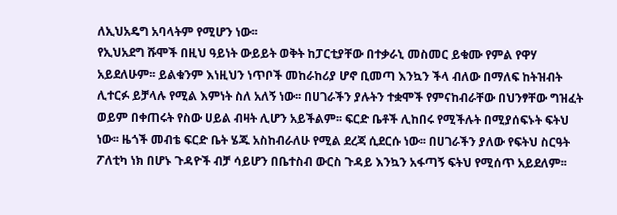ለኢህአዴግ አባላትም የሚሆን ነው፡፡
የኢህአደግ ሹሞች በዚህ ዓይነት ውይይት ወቅት ከፓርቲያቸው በተቃራኒ መስመር ይቁሙ የምል የዋሃ አይደለሁም፡፡ ይልቁንም እነዚህን ነጥቦች መከራከሪያ ሆኖ ቢመጣ እንኳን ችላ ብለው በማለፍ ከትዝብት ሊተርፉ ይቻላሉ የሚል እምነት ስለ አለኝ ነው፡፡ በሀገራችን ያሉትን ተቋሞች የምናከብራቸው በህንፃቸው ግዝፈት ወይም በቀጠሩት የስው ሀይል ብዛት ሊሆን አይችልም፡፡ ፍርድ ቤቶች ሊከበሩ የሚችሉት በሚያሰፍኑት ፍትህ ነው፡፡ ዜጎች መብቴ ፍርድ ቤት ሄጁ አስከብራለሁ የሚል ደረጃ ሲደርሱ ነው፡፡ በሀገራችን ያለው የፍትህ ስርዓት ፖለቲካ ነክ በሆኑ ጉዳዮች ብቻ ሳይሆን በቤተስብ ውርስ ጉዳይ እንኳን አፋጣኝ ፍትህ የሚሰጥ አይደለም፡፡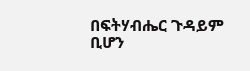በፍትሃብሔር ጉዳይም ቢሆን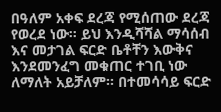በዓለም አቀፍ ደረጃ የሚሰጠው ደረጃ የወረደ ነው፡፡ ይህ እንዲሻሻል ማሳሰብ እና መታገል ፍርድ ቤቶቸን እውቅና እንደመንፈግ መቁጠር ተገቢ ነው ለማለት አይቻለም፡፡ በተመሳሳይ ፍርድ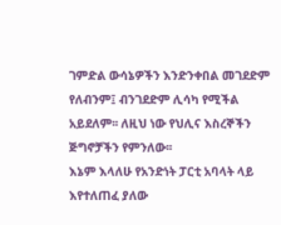ገምድል ውሳኔዎችን እንድንቀበል መገደድም የለብንም፤ ብንገደድም ሊሳካ የሚችል አይደለም፡፡ ለዚህ ነው የህሊና እስረኞችን ጅግኖቻችን የምንለው፡፡
እኔም እላለሁ የአንድነት ፓርቲ አባላት ላይ እየተለጠፈ ያለው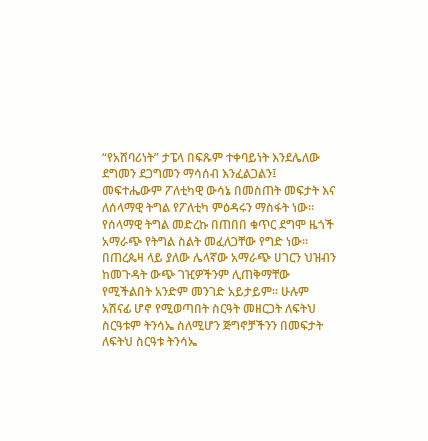“የአሸባሪነት” ታፔላ በፍጹም ተቀባይነት እንደሌለው ደግመን ደጋግመን ማሳሰብ እንፈልጋልን፤ መፍተሔውም ፖለቲካዊ ውሳኔ በመስጠት መፍታት እና ለሰላማዊ ትግል የፖለቲካ ምዕዳሩን ማስፋት ነው፡፡ የሰላማዊ ትግል መድረኩ በጠበበ ቁጥር ደግሞ ዜጎች አማራጭ የትግል ስልት መፈለጋቸው የግድ ነው፡፡ በጠረጴዛ ላይ ያለው ሌላኛው አማራጭ ሀገርን ህዝብን ከመጉዳት ውጭ ገዢዎችንም ሊጠቅማቸው የሚችልበት አንድም መንገድ አይታይም፡፡ ሁሉም አሽናፊ ሆኖ የሚወጣበት ስርዓት መዘርጋት ለፍትህ ስርዓቱም ትንሳኤ ስለሚሆን ጅግኖቻችንን በመፍታት ለፍትህ ስርዓቱ ትንሳኤ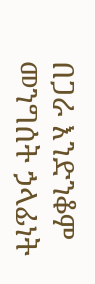በጋራ እንድንቆም መንግሰት ኃላፊነት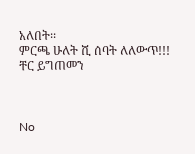አለበት፡፡
ምርጫ ሁለት ሺ ሰባት ለለውጥ!!!
ቸር ይግጠመን



No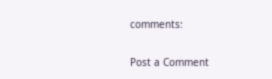comments:

Post a Comment